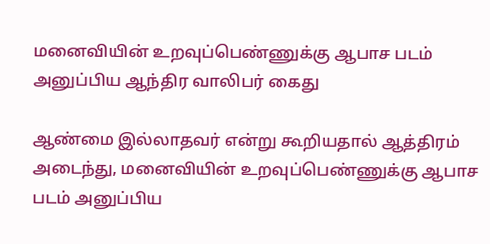மனைவியின் உறவுப்பெண்ணுக்கு ஆபாச படம் அனுப்பிய ஆந்திர வாலிபர் கைது

ஆண்மை இல்லாதவர் என்று கூறியதால் ஆத்திரம் அடைந்து, மனைவியின் உறவுப்பெண்ணுக்கு ஆபாச படம் அனுப்பிய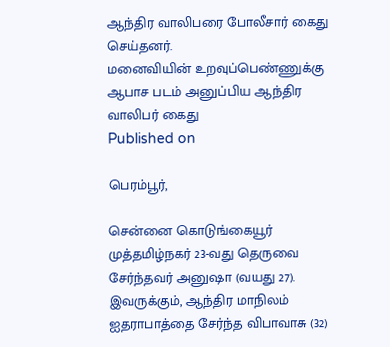ஆந்திர வாலிபரை போலீசார் கைது செய்தனர்.
மனைவியின் உறவுப்பெண்ணுக்கு ஆபாச படம் அனுப்பிய ஆந்திர வாலிபர் கைது
Published on

பெரம்பூர்,

சென்னை கொடுங்கையூர் முத்தமிழ்நகர் 23-வது தெருவை சேர்ந்தவர் அனுஷா (வயது 27). இவருக்கும், ஆந்திர மாநிலம் ஐதராபாத்தை சேர்ந்த விபாவாசு (32)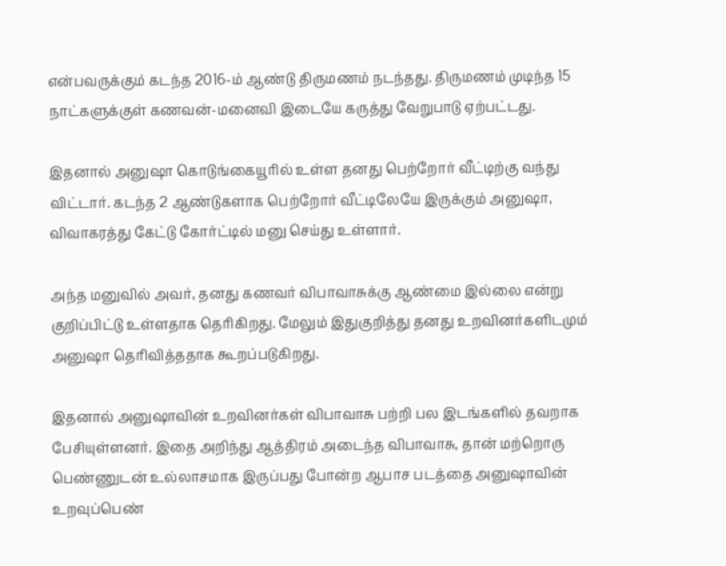என்பவருக்கும் கடந்த 2016-ம் ஆண்டு திருமணம் நடந்தது. திருமணம் முடிந்த 15 நாட்களுக்குள் கணவன்-மனைவி இடையே கருத்து வேறுபாடு ஏற்பட்டது.

இதனால் அனுஷா கொடுங்கையூரில் உள்ள தனது பெற்றோர் வீட்டிற்கு வந்து விட்டார். கடந்த 2 ஆண்டுகளாக பெற்றோர் வீட்டிலேயே இருக்கும் அனுஷா, விவாகரத்து கேட்டு கோர்ட்டில் மனு செய்து உள்ளார்.

அந்த மனுவில் அவர், தனது கணவர் விபாவாசுக்கு ஆண்மை இல்லை என்று குறிப்பிட்டு உள்ளதாக தெரிகிறது. மேலும் இதுகுறித்து தனது உறவினர்களிடமும் அனுஷா தெரிவித்ததாக கூறப்படுகிறது.

இதனால் அனுஷாவின் உறவினர்கள் விபாவாசு பற்றி பல இடங்களில் தவறாக பேசியுள்ளனர். இதை அறிந்து ஆத்திரம் அடைந்த விபாவாசு, தான் மற்றொரு பெண்ணுடன் உல்லாசமாக இருப்பது போன்ற ஆபாச படத்தை அனுஷாவின் உறவுப்பெண்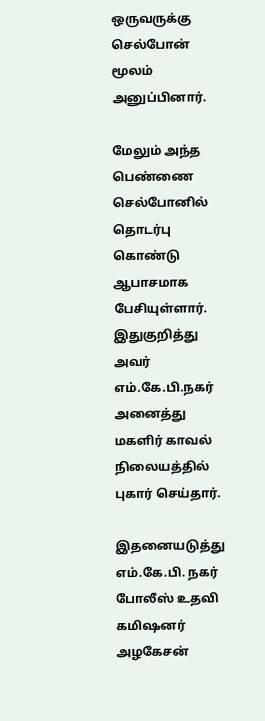ஒருவருக்கு செல்போன் மூலம் அனுப்பினார்.

மேலும் அந்த பெண்ணை செல்போனில் தொடர்பு கொண்டு ஆபாசமாக பேசியுள்ளார். இதுகுறித்து அவர் எம்.கே.பி.நகர் அனைத்து மகளிர் காவல் நிலையத்தில் புகார் செய்தார்.

இதனையடுத்து எம்.கே.பி. நகர் போலீஸ் உதவி கமிஷனர் அழகேசன்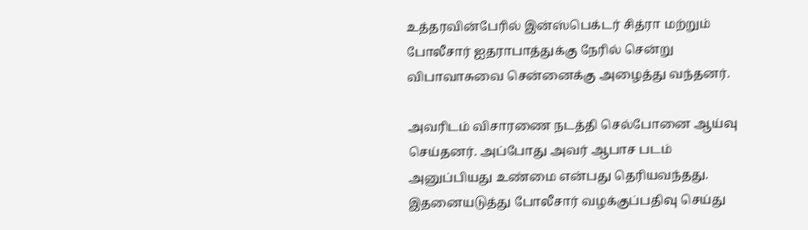உத்தரவின்பேரில் இன்ஸ்பெக்டர் சித்ரா மற்றும் போலீசார் ஐதராபாத்துக்கு நேரில் சென்று விபாவாசுவை சென்னைக்கு அழைத்து வந்தனர்.

அவரிடம் விசாரணை நடத்தி செல்போனை ஆய்வு செய்தனர். அப்போது அவர் ஆபாச படம் அனுப்பியது உண்மை என்பது தெரியவந்தது. இதனையடுத்து போலீசார் வழக்குப்பதிவு செய்து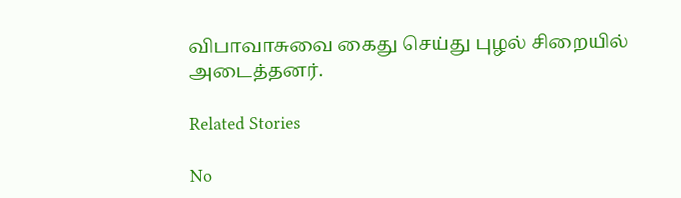விபாவாசுவை கைது செய்து புழல் சிறையில் அடைத்தனர்.

Related Stories

No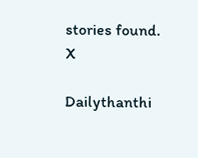stories found.
X

Dailythanthi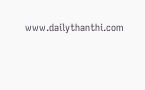www.dailythanthi.com